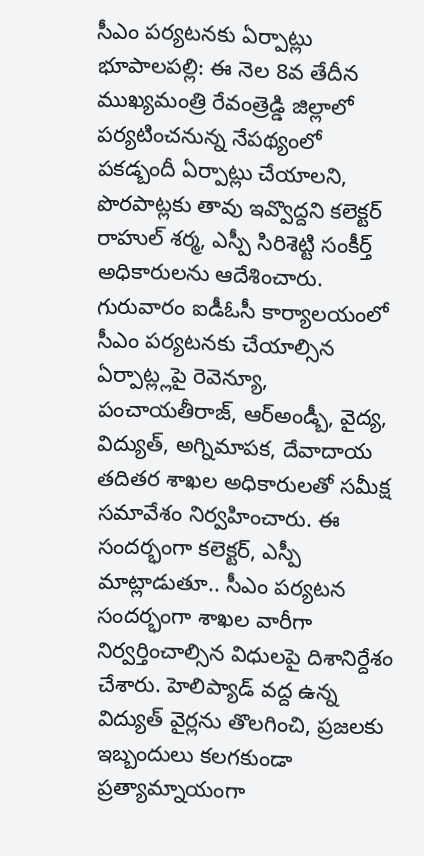సీఎం పర్యటనకు ఏర్పాట్లు
భూపాలపల్లి: ఈ నెల 8వ తేదీన ముఖ్యమంత్రి రేవంత్రెడ్డి జిల్లాలో పర్యటించనున్న నేపథ్యంలో పకడ్బందీ ఏర్పాట్లు చేయాలని, పొరపాట్లకు తావు ఇవ్వొద్దని కలెక్టర్ రాహుల్ శర్మ, ఎస్పీ సిరిశెట్టి సంకీర్త్ అధికారులను ఆదేశించారు. గురువారం ఐడీఓసీ కార్యాలయంలో సీఎం పర్యటనకు చేయాల్సిన ఏర్పాట్ల్లపై రెవెన్యూ, పంచాయతీరాజ్, ఆర్అండ్బీ, వైద్య, విద్యుత్, అగ్నిమాపక, దేవాదాయ తదితర శాఖల అధికారులతో సమీక్ష సమావేశం నిర్వహించారు. ఈ సందర్భంగా కలెక్టర్, ఎస్పీ మాట్లాడుతూ.. సీఎం పర్యటన సందర్భంగా శాఖల వారీగా నిర్వర్తించాల్సిన విధులపై దిశానిర్దేశం చేశారు. హెలిప్యాడ్ వద్ద ఉన్న విద్యుత్ వైర్లను తొలగించి, ప్రజలకు ఇబ్బందులు కలగకుండా ప్రత్యామ్నాయంగా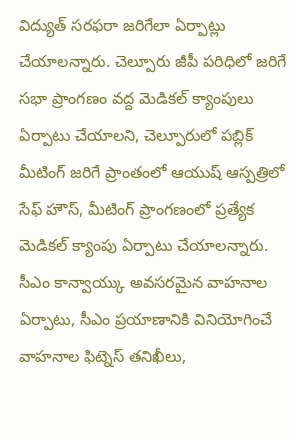విద్యుత్ సరఫరా జరిగేలా ఏర్పాట్లు చేయాలన్నారు. చెల్పూరు జీపీ పరిధిలో జరిగే సభా ప్రాంగణం వద్ద మెడికల్ క్యాంపులు ఏర్పాటు చేయాలని, చెల్పూరులో పబ్లిక్ మీటింగ్ జరిగే ప్రాంతంలో ఆయుష్ ఆస్పత్రిలో సేఫ్ హౌస్, మీటింగ్ ప్రాంగణంలో ప్రత్యేక మెడికల్ క్యాంపు ఏర్పాటు చేయాలన్నారు. సీఎం కాన్వాయ్కు అవసరమైన వాహనాల ఏర్పాటు, సీఎం ప్రయాణానికి వినియోగించే వాహనాల ఫిట్నెస్ తనిఖీలు,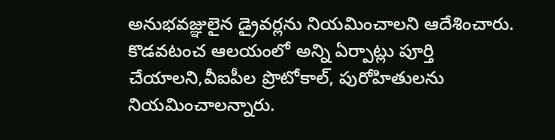అనుభవజ్ఞులైన డ్రైవర్లను నియమించాలని ఆదేశించారు. కొడవటంచ ఆలయంలో అన్ని ఏర్పాట్లు పూర్తి చేయాలని,వీఐపీల ప్రొటోకాల్, పురోహితులను నియమించాలన్నారు.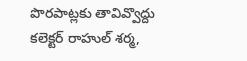పొరపాట్లకు తావివ్వొద్దు
కలెక్టర్ రాహుల్ శర్మ,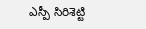ఎస్పీ సిరిశెట్టి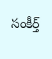సంకీర్త్